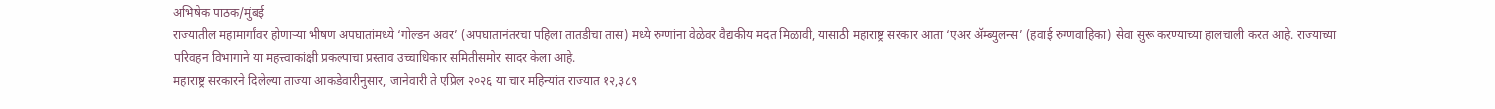अभिषेक पाठक/मुंबई
राज्यातील महामार्गांवर होणाऱ्या भीषण अपघातांमध्ये ‘गोल्डन अवर’ (अपघातानंतरचा पहिला तातडीचा तास) मध्ये रुग्णांना वेळेवर वैद्यकीय मदत मिळावी, यासाठी महाराष्ट्र सरकार आता ‘एअर ॲम्ब्युलन्स’ (हवाई रुग्णवाहिका) सेवा सुरू करण्याच्या हालचाली करत आहे. राज्याच्या परिवहन विभागाने या महत्त्वाकांक्षी प्रकल्पाचा प्रस्ताव उच्चाधिकार समितीसमोर सादर केला आहे.
महाराष्ट्र सरकारने दिलेल्या ताज्या आकडेवारीनुसार, जानेवारी ते एप्रिल २०२६ या चार महिन्यांत राज्यात १२,३८९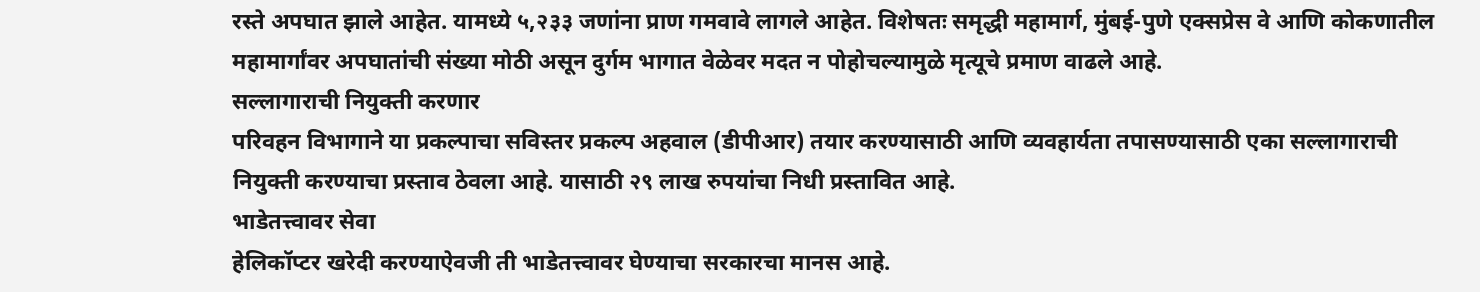रस्ते अपघात झाले आहेत. यामध्ये ५,२३३ जणांना प्राण गमवावे लागले आहेत. विशेषतः समृद्धी महामार्ग, मुंबई-पुणे एक्सप्रेस वे आणि कोकणातील महामार्गांवर अपघातांची संख्या मोठी असून दुर्गम भागात वेळेवर मदत न पोहोचल्यामुळे मृत्यूचे प्रमाण वाढले आहे.
सल्लागाराची नियुक्ती करणार
परिवहन विभागाने या प्रकल्पाचा सविस्तर प्रकल्प अहवाल (डीपीआर) तयार करण्यासाठी आणि व्यवहार्यता तपासण्यासाठी एका सल्लागाराची नियुक्ती करण्याचा प्रस्ताव ठेवला आहे. यासाठी २९ लाख रुपयांचा निधी प्रस्तावित आहे.
भाडेतत्त्वावर सेवा
हेलिकॉप्टर खरेदी करण्याऐवजी ती भाडेतत्त्वावर घेण्याचा सरकारचा मानस आहे.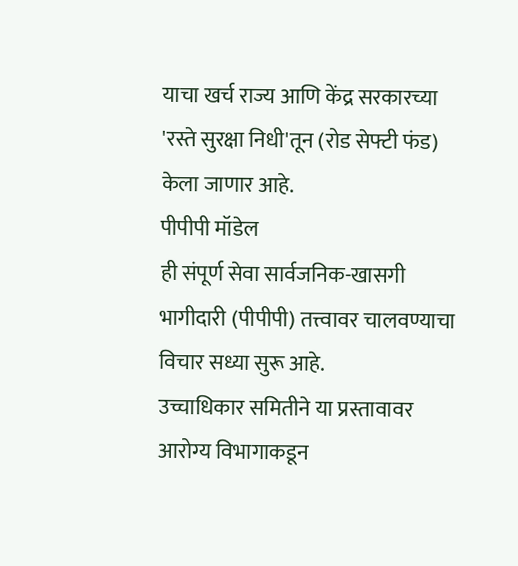याचा खर्च राज्य आणि केंद्र सरकारच्या 'रस्ते सुरक्षा निधी'तून (रोड सेफ्टी फंड) केला जाणार आहे.
पीपीपी मॉडेल
ही संपूर्ण सेवा सार्वजनिक-खासगी भागीदारी (पीपीपी) तत्त्वावर चालवण्याचा विचार सध्या सुरू आहे.
उच्चाधिकार समितीने या प्रस्तावावर आरोग्य विभागाकडून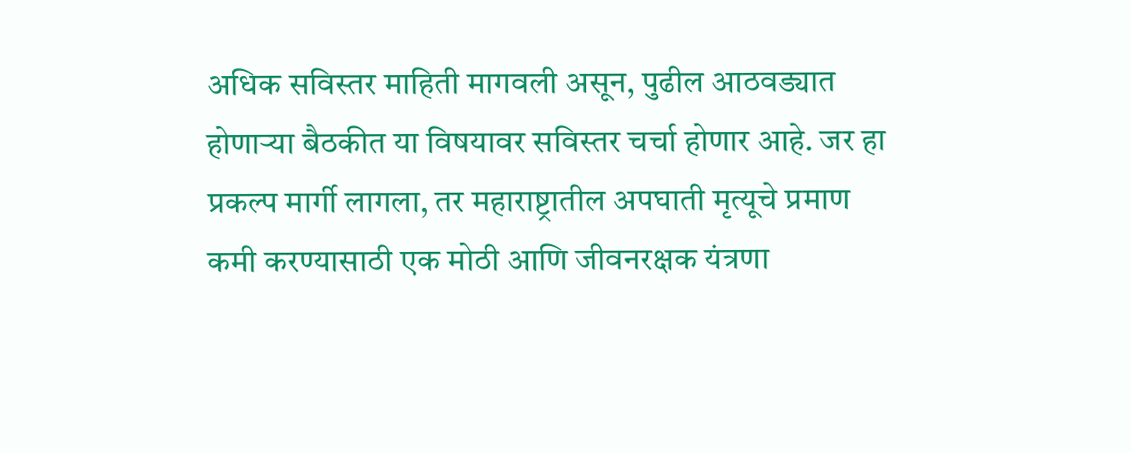अधिक सविस्तर माहिती मागवली असून, पुढील आठवड्यात होणाऱ्या बैठकीत या विषयावर सविस्तर चर्चा होणार आहे. जर हा प्रकल्प मार्गी लागला, तर महाराष्ट्रातील अपघाती मृत्यूचे प्रमाण कमी करण्यासाठी एक मोठी आणि जीवनरक्षक यंत्रणा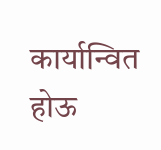कार्यान्वित होऊ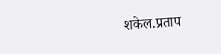शकेल.प्रताप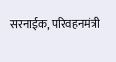सरनाईक, परिवहनमंत्री